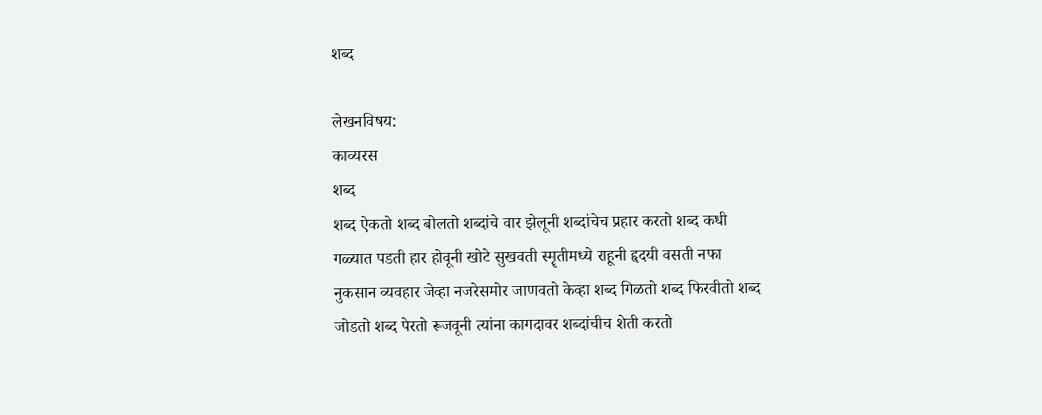शब्द

लेखनविषय:
काव्यरस
शब्द
शब्द ऐकतो शब्द बोलतो शब्दांचे वार झेलूनी शब्दांचेच प्रहार करतो शब्द कधी गळ्यात पडती हार होवूनी खोटे सुखवती स्मॄतीमध्ये राहूनी हॄदयी वसती नफा नुकसान व्यवहार जेव्हा नजरेसमोर जाणवतो केव्हा शब्द गिळतो शब्द फिरवीतो शब्द जोडतो शब्द पेरतो रूजवूनी त्यांना कागदावर शब्दांचीच शेती करतो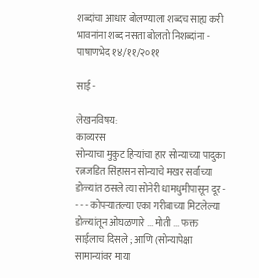शब्दांचा आधार बोलण्याला शब्दच साह्य करी भावनांना शब्द नसता बोलतो निशब्दांना - पाषाणभेद १४/११/२०११

साई -

लेखनविषय:
काव्यरस
सोन्याचा मुकुट हिऱ्यांचा हार सोन्याच्या पादुका रत्नजडित सिंहासन सोन्याचे मखर सर्वांच्या डोळ्यांत ठसले त्या सोनेरी धामधुमीपासून दूर - - - - कोपऱ्यातल्या एका गरीबाच्या मिटलेल्या डोळ्यांतून ओघळणारे ... मोती ... फक्त साईलाच दिसले ; आणि (सोन्यापेक्षा सामान्यांवर माया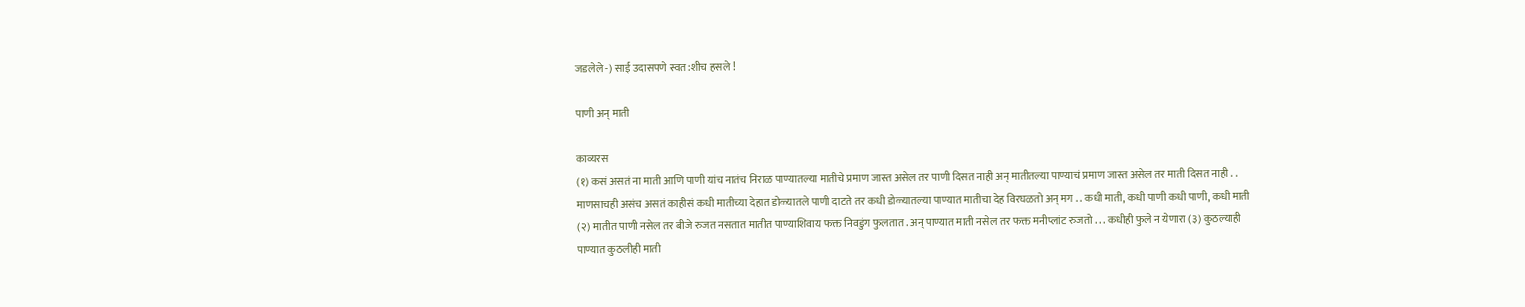जडलेले -) साई उदासपणे स्वत:शीच हसले !

पाणी अन् माती

काव्यरस
(१) कसं असतं ना माती आणि पाणी यांच नातंच निराळ पाण्यातल्या मातीचे प्रमाण जास्त असेल तर पाणी दिसत नाही अन् मातीतल्या पाण्याचं प्रमाण जास्त असेल तर माती दिसत नाही . . माणसाचही असंच असतं काहीसं कधी मातीच्या देहात डोळ्यातले पाणी दाटते तर कधी डोळ्यातल्या पाण्यात मातीचा देह विरघळतो अन् मग . . कधी माती, कधी पाणी कधी पाणी, कधी माती (२) मातीत पाणी नसेल तर बीजे रुजत नसतात मातीत पाण्याशिवाय फक्त निवडुंग फुलतात . अन् पाण्यात माती नसेल तर फक्त मनीप्लांट रुजतो . . . कधीही फुले न येणारा (३) कुठल्याही पाण्यात कुठलीही माती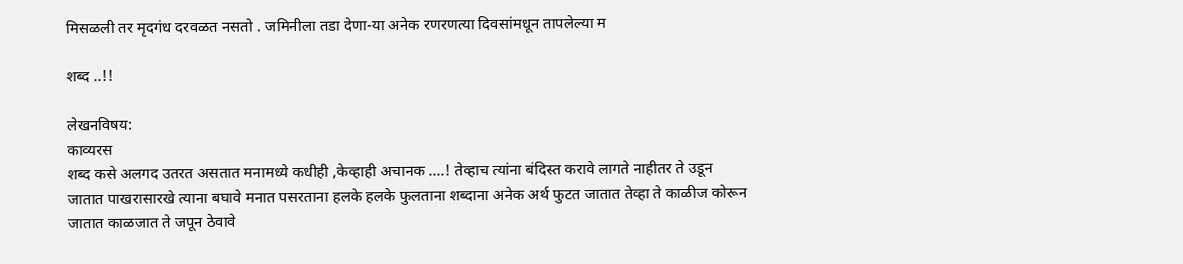मिसळली तर मृदगंध दरवळत नसतो . जमिनीला तडा देणा-या अनेक रणरणत्या दिवसांमधून तापलेल्या म

शब्द ..!!

लेखनविषय:
काव्यरस
शब्द कसे अलगद उतरत असतात मनामध्ये कधीही ,केव्हाही अचानक ....! तेव्हाच त्यांना बंदिस्त करावे लागते नाहीतर ते उडून जातात पाखरासारखे त्याना बघावे मनात पसरताना हलके हलके फुलताना शब्दाना अनेक अर्थ फुटत जातात तेव्हा ते काळीज कोरून जातात काळजात ते जपून ठेवावे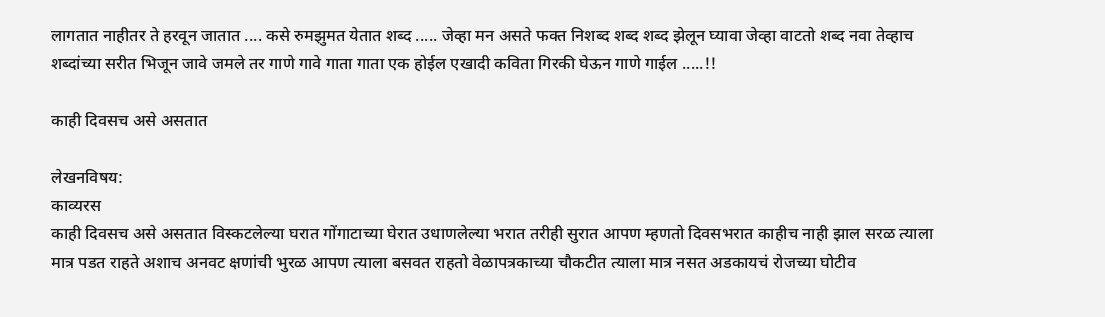लागतात नाहीतर ते हरवून जातात .... कसे रुमझुमत येतात शब्द ..... जेव्हा मन असते फक्त निशब्द शब्द शब्द झेलून घ्यावा जेव्हा वाटतो शब्द नवा तेव्हाच शब्दांच्या सरीत भिजून जावे जमले तर गाणे गावे गाता गाता एक होईल एखादी कविता गिरकी घेऊन गाणे गाईल .....!!

काही दिवसच असे असतात

लेखनविषय:
काव्यरस
काही दिवसच असे असतात विस्कटलेल्या घरात गोंगाटाच्या घेरात उधाणलेल्या भरात तरीही सुरात आपण म्हणतो दिवसभरात काहीच नाही झाल सरळ त्याला मात्र पडत राहते अशाच अनवट क्षणांची भुरळ आपण त्याला बसवत राहतो वेळापत्रकाच्या चौकटीत त्याला मात्र नसत अडकायचं रोजच्या घोटीव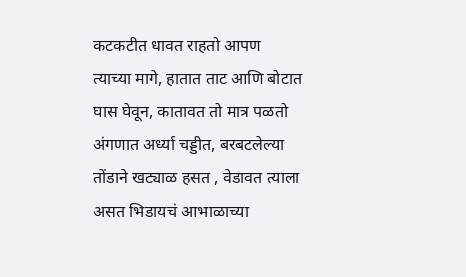कटकटीत धावत राहतो आपण त्याच्या मागे, हातात ताट आणि बोटात घास घेवून, कातावत तो मात्र पळतो अंगणात अर्ध्या चड्डीत, बरबटलेल्या तोंडाने खट्याळ हसत , वेडावत त्याला असत भिडायचं आभाळाच्या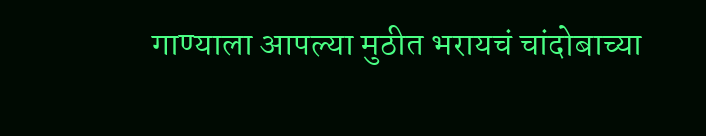गाण्याला आपल्या मुठीत भरायचं चांदोबाच्या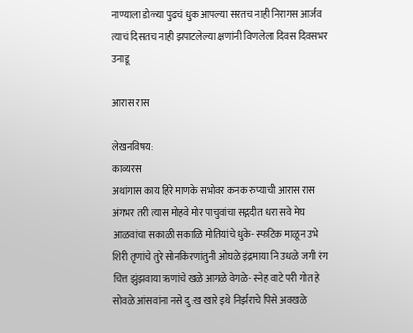नाण्याला डोळ्या पुढचं धुक आपल्या सरतच नाही निरागस आर्जव त्याचं दिसतच नाही झपाटलेल्या क्षणांनी विणलेला दिवस दिवसभर उनाडू

आरास रास

लेखनविषय:
काव्यरस
अथांगास काय हिरे माणके सभोवर कनक रुप्याची आरास रास अंगभर तरी त्यास मोहवे मोर पाचुवांचा सद्गदीत धरा सवे मेघ आळवांचा सकाळी सकाळि मोतियांचे धुके- स्फटिक माळून उभे शिरी तृणांचे तुरे सोनकिरणांतुनी ओघळे इंद्रमाया नि उधळे जगी रंग चित्त झुंझवाया ऋणांचे खळे आगळे वेगळे- स्नेह वाटे परी गोत हे सोवळे आंसवांना नसे दु:ख खारे इथे निर्झराचे पिसे अवखळे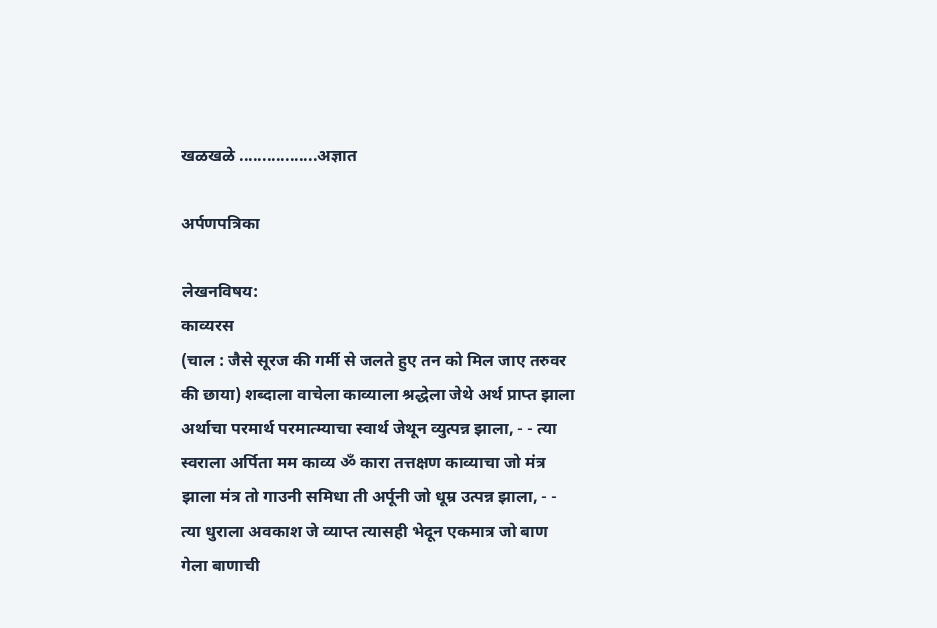खळखळे .................अज्ञात

अर्पणपत्रिका

लेखनविषय:
काव्यरस
(चाल : जैसे सूरज की गर्मी से जलते हुए तन को मिल जाए तरुवर की छाया) शब्दाला वाचेला काव्याला श्रद्धेला जेथे अर्थ प्राप्त झाला अर्थाचा परमार्थ परमात्म्याचा स्वार्थ जेथून व्युत्पन्न झाला, - - त्या स्वराला अर्पिता मम काव्य ॐ कारा तत्तक्षण काव्याचा जो मंत्र झाला मंत्र तो गाउनी समिधा ती अर्पूनी जो धूम्र उत्पन्न झाला, - - त्या धुराला अवकाश जे व्याप्त त्यासही भेदून एकमात्र जो बाण गेला बाणाची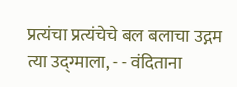प्रत्यंचा प्रत्यंचेचे बल बलाचा उद्गम त्या उद्ग्माला, - - वंदिताना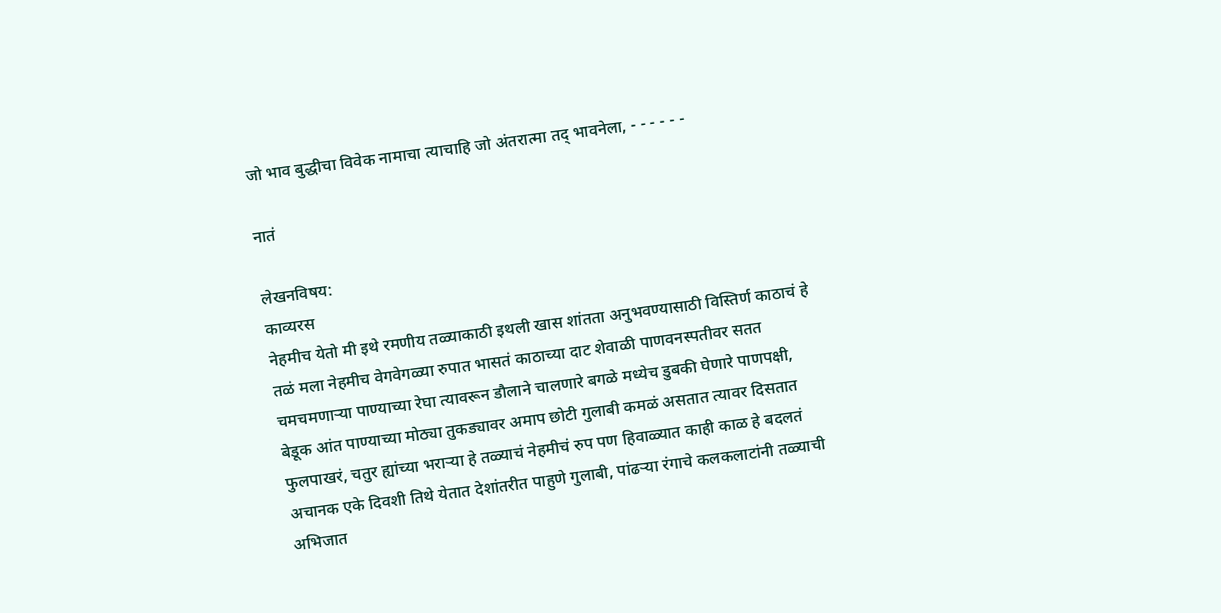जो भाव बुद्धीचा विवेक नामाचा त्याचाहि जो अंतरात्मा तद् भावनेला, - - - - - -

नातं

लेखनविषय:
काव्यरस
नेहमीच येतो मी इथे रमणीय तळ्याकाठी इथली खास शांतता अनुभवण्यासाठी विस्तिर्ण काठाचं हे तळं मला नेहमीच वेगवेगळ्या रुपात भासतं काठाच्या दाट शेवाळी पाणवनस्पतीवर सतत चमचमणार्‍या पाण्याच्या रेघा त्यावरून डौलाने चालणारे बगळे मध्येच डुबकी घेणारे पाणपक्षी, बेडूक आंत पाण्याच्या मोठ्या तुकड्यावर अमाप छोटी गुलाबी कमळं असतात त्यावर दिसतात फुलपाखरं, चतुर ह्यांच्या भरार्‍या हे तळ्याचं नेहमीचं रुप पण हिवाळ्यात काही काळ हे बदलतं अचानक एके दिवशी तिथे येतात देशांतरीत पाहुणे गुलाबी, पांढर्‍या रंगाचे कलकलाटांनी तळ्याची अभिजात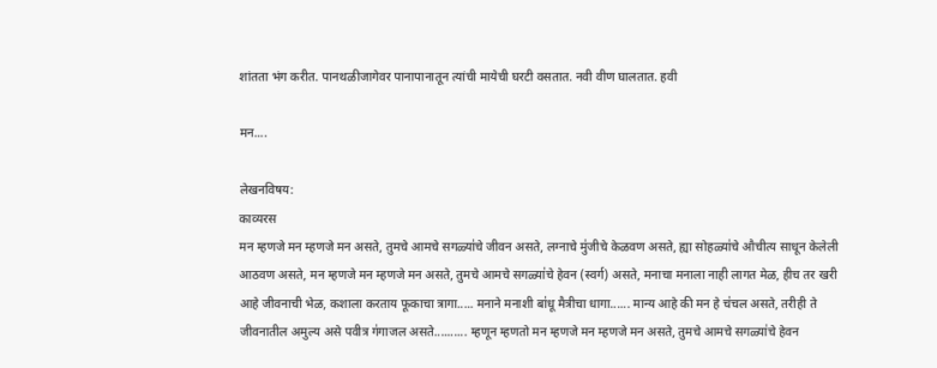शांतता भंग करीत. पानथळीजागेवर पानापानातून त्यांची मायेची घरटी वसतात. नवी वीण घालतात. हवी

मन....

लेखनविषय:
काव्यरस
मन म्हणजे मन म्हणजे मन असते, तुमचे आमचे सगळ्या॑चे जीवन असते, लग्नाचे मु॑जीचे केळवण असते, ह्या सोहळ्या॑चे औचीत्य साधून केलेली आठवण असते, मन म्हणजे मन म्हणजे मन असते, तुमचे आमचे सगळ्या॑चे हेवन (स्वर्ग) असते, मनाचा मनाला नाही लागत मेळ, हीच तर खरी आहे जीवनाची भेळ, कशाला करताय फूकाचा त्रागा..... मनाने मनाशी बा॑धू मैत्रीचा धागा...... मान्य आहे की मन हे च॑चल असते, तरीही ते जीवनातील अमुल्य असे पवीत्र ग॑गाजल असते.......... म्हणून म्हणतो मन म्हणजे मन म्हणजे मन असते, तुमचे आमचे सगळ्या॑चे हेवन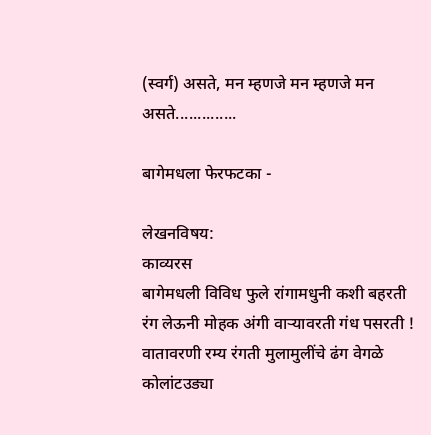(स्वर्ग) असते, मन म्हणजे मन म्हणजे मन असते..............

बागेमधला फेरफटका -

लेखनविषय:
काव्यरस
बागेमधली विविध फुले रांगामधुनी कशी बहरती रंग लेऊनी मोहक अंगी वाऱ्यावरती गंध पसरती ! वातावरणी रम्य रंगती मुलामुलींचे ढंग वेगळे कोलांटउड्या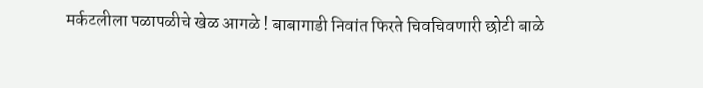मर्कटलीला पळापळीचे खेळ आगळे ! बाबागाडी निवांत फिरते चिवचिवणारी छोटी बाळे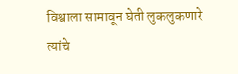विश्वाला सामावून घेती लुकलुकणारे त्यांचे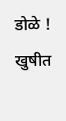डोळे ! खुषीत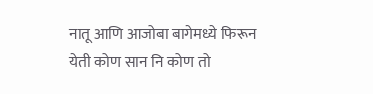नातू आणि आजोबा बागेमध्ये फिरून येती कोण सान नि कोण तो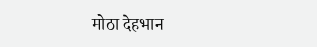मोठा देहभान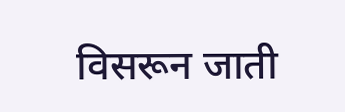विसरून जाती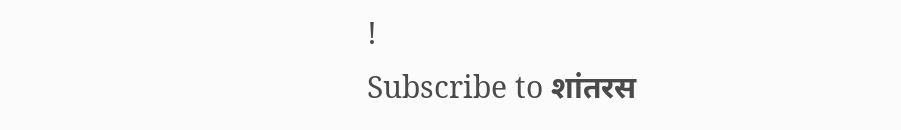!
Subscribe to शांतरस